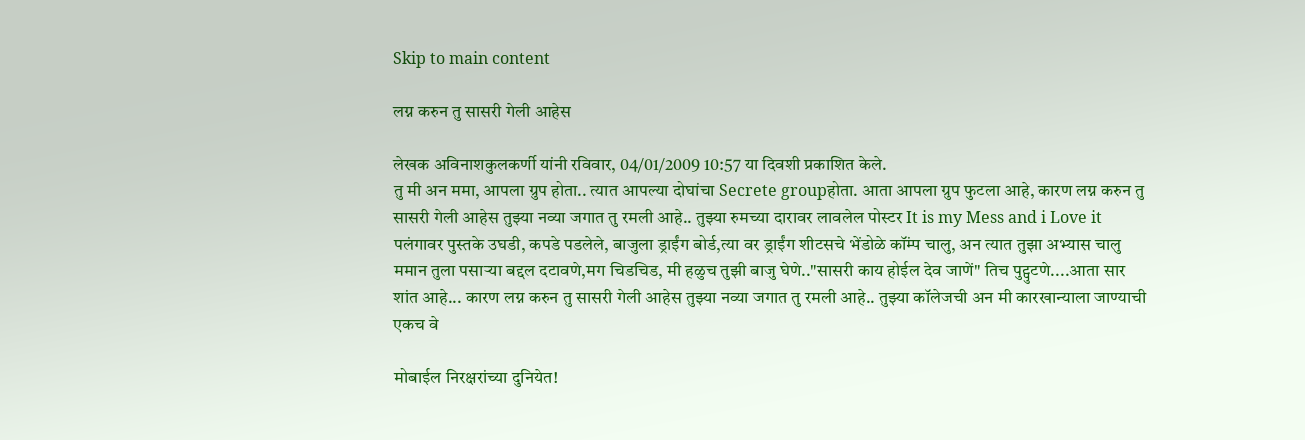Skip to main content

लग्न करुन तु सासरी गेली आहेस

लेखक अविनाशकुलकर्णी यांनी रविवार, 04/01/2009 10:57 या दिवशी प्रकाशित केले.
तु मी अन ममा, आपला ग्रुप होता.. त्यात आपल्या दोघांचा Secrete groupहोता. आता आपला ग्रुप फुटला आहे, कारण लग्न करुन तु सासरी गेली आहेस तुझ्या नव्या जगात तु रमली आहे.. तुझ्या रुमच्या दारावर लावलेल पोस्टर It is my Mess and i Love it पलंगावर पुस्तके उघडी, कपडे पडलेले, बाजुला ड्राईंग बोर्ड,त्या वर ड्राईंग शीटसचे भेंडोळे कॉंम्प चालु, अन त्यात तुझा अभ्यास चालु ममान तुला पसाऱ्या बद्दल दटावणे,मग चिडचिड, मी हळुच तुझी बाजु घेणे.."सासरी काय होईल देव जाणें" तिच पुट्पुटणे....आता सार शांत आहे... कारण लग्न करुन तु सासरी गेली आहेस तुझ्या नव्या जगात तु रमली आहे.. तुझ्या कॉलेजची अन मी कारखान्याला जाण्याची एकच वे

मोबाईल निरक्षरांच्या दुनियेत!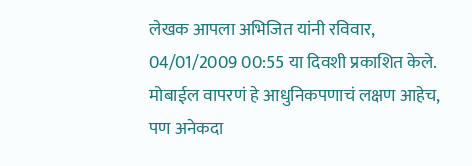लेखक आपला अभिजित यांनी रविवार, 04/01/2009 00:55 या दिवशी प्रकाशित केले.
मोबाईल वापरणं हे आधुनिकपणाचं लक्षण आहेच, पण अनेकदा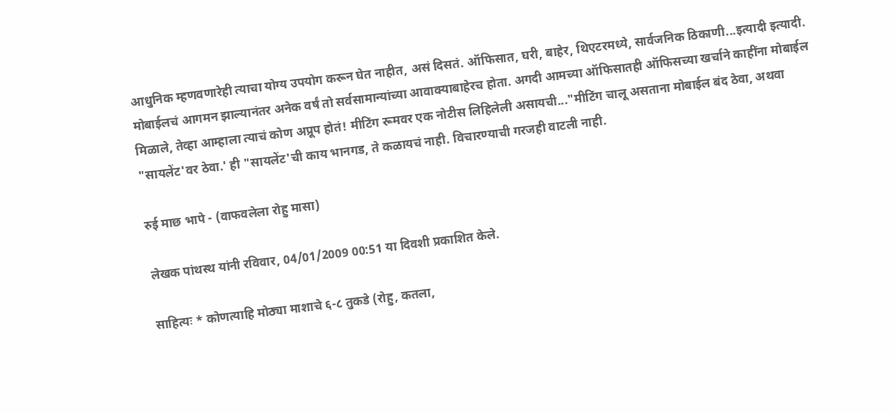आधुनिक म्हणवणारेही त्याचा योग्य उपयोग करून घेत नाहीत, असं दिसतं. ऑफिसात, घरी, बाहेर, थिएटरमध्ये, सार्वजनिक ठिकाणी...इत्यादी इत्यादी. मोबाईलचं आगमन झाल्यानंतर अनेक वर्षं तो सर्वसामान्यांच्या आवाक्‍याबाहेरच होता. अगदी आमच्या ऑफिसातही ऑफिसच्या खर्चाने काहींना मोबाईल मिळाले, तेव्हा आम्हाला त्याचं कोण अप्रूप होतं! मीटिंग रूमवर एक नोटीस लिहिलेली असायची..."मीटिंग चालू असताना मोबाईल बंद ठेवा, अथवा "सायलेंट'वर ठेवा.' ही "सायलेंट'ची काय भानगड, ते कळायचं नाही. विचारण्याची गरजही वाटली नाही.

रुई माछ भापे - (वाफवलेला रोहु मासा)

लेखक पांथस्थ यांनी रविवार, 04/01/2009 00:51 या दिवशी प्रकाशित केले.

साहित्यः * कोणत्याहि मोठ्या माशाचे ६-८ तुकडे (रोहु, कतला,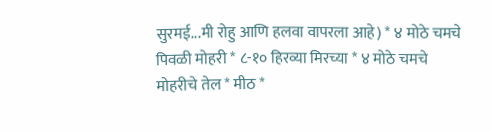सुरमई...मी रोहु आणि हलवा वापरला आहे) * ४ मोठे चमचे पिवळी मोहरी * ८-१० हिरव्या मिरच्या * ४ मोठे चमचे मोहरीचे तेल * मीठ *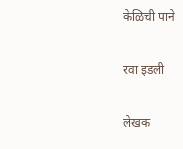केळिची पाने

रवा इडली

लेखक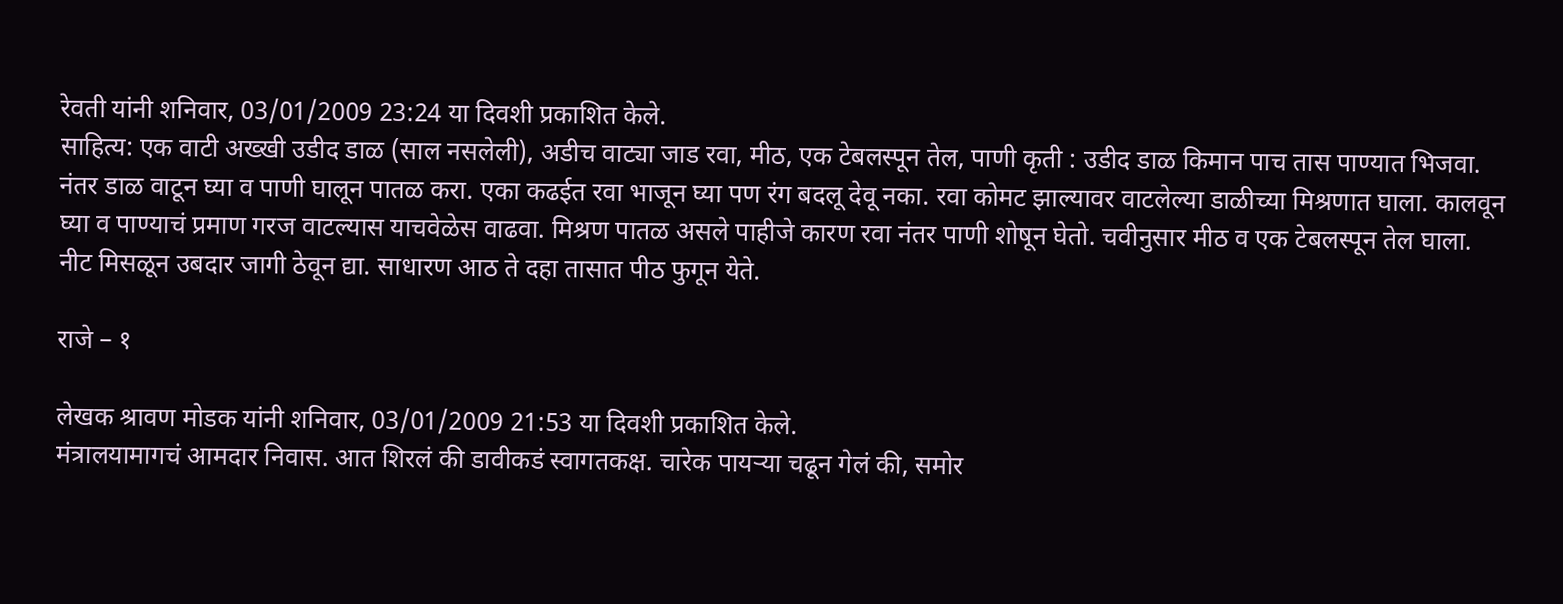रेवती यांनी शनिवार, 03/01/2009 23:24 या दिवशी प्रकाशित केले.
साहित्य: एक वाटी अख्खी उडीद डाळ (साल नसलेली), अडीच वाट्या जाड रवा, मीठ, एक टेबलस्पून तेल, पाणी कृती : उडीद डाळ किमान पाच तास पाण्यात भिजवा. नंतर डाळ वाटून घ्या व पाणी घालून पातळ करा. एका कढईत रवा भाजून घ्या पण रंग बदलू देवू नका. रवा कोमट झाल्यावर वाटलेल्या डाळीच्या मिश्रणात घाला. कालवून घ्या व पाण्याचं प्रमाण गरज वाटल्यास याचवेळेस वाढवा. मिश्रण पातळ असले पाहीजे कारण रवा नंतर पाणी शोषून घेतो. चवीनुसार मीठ व एक टेबलस्पून तेल घाला. नीट मिसळून उबदार जागी ठेवून द्या. साधारण आठ ते दहा तासात पीठ फुगून येते.

राजे – १

लेखक श्रावण मोडक यांनी शनिवार, 03/01/2009 21:53 या दिवशी प्रकाशित केले.
मंत्रालयामागचं आमदार निवास. आत शिरलं की डावीकडं स्वागतकक्ष. चारेक पायऱ्या चढून गेलं की, समोर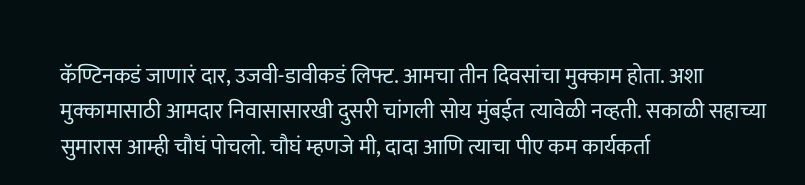कॅण्टिनकडं जाणारं दार, उजवी-डावीकडं लिफ्ट. आमचा तीन दिवसांचा मुक्काम होता. अशा मुक्कामासाठी आमदार निवासासारखी दुसरी चांगली सोय मुंबईत त्यावेळी नव्हती. सकाळी सहाच्या सुमारास आम्ही चौघं पोचलो. चौघं म्हणजे मी, दादा आणि त्याचा पीए कम कार्यकर्ता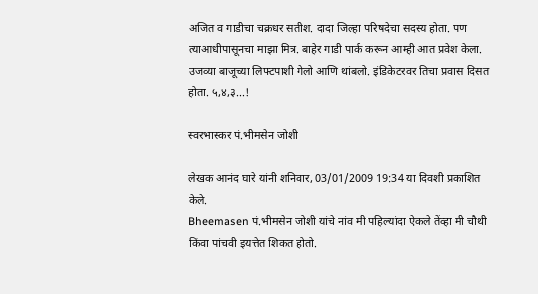अजित व गाडीचा चक्रधर सतीश. दादा जिल्हा परिषदेचा सदस्य होता. पण त्याआधीपासूनचा माझा मित्र. बाहेर गाडी पार्क करून आम्ही आत प्रवेश केला. उजव्या बाजूच्या लिफ्टपाशी गेलो आणि थांबलो. इंडिकेटरवर तिचा प्रवास दिसत होता. ५,४,३...!

स्वरभास्कर पं.भीमसेन जोशी

लेखक आनंद घारे यांनी शनिवार, 03/01/2009 19:34 या दिवशी प्रकाशित केले.
Bheemasen पं.भीमसेन जोशी यांचे नांव मी पहिल्यांदा ऐकले तेंव्हा मी चौथी किंवा पांचवी इयत्तेत शिकत होतो.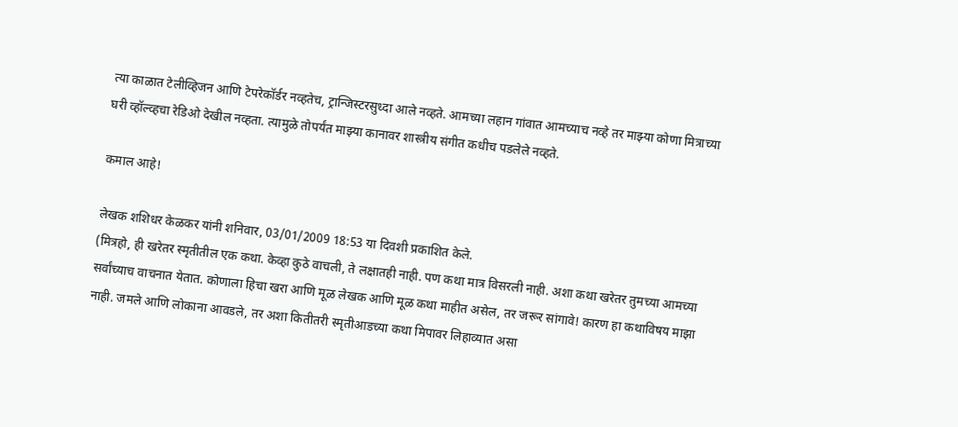त्या काळात टेलीव्हिजन आणि टेपरेकॉर्डर नव्हतेच, ट्रान्जिस्टरसुध्दा आले नव्हते. आमच्या लहान गांवात आमच्याच नव्हे तर माझ्या कोणा मित्राच्या घरी व्हॉल्व्हचा रेडिओ देखील नव्हता. त्यामुळे तोपर्यंत माझ्या कानावर शास्त्रीय संगीत कधीच पडलेले नव्हते.

कमाल आहे!

लेखक शशिधर केळकर यांनी शनिवार, 03/01/2009 18:53 या दिवशी प्रकाशित केले.
(मित्रहो, ही खरेतर स्मृतीतील एक कथा. केव्हा कुठे वाचली, ते लक्षातही नाही. पण कथा मात्र विसरली नाही. अशा कथा खरेतर तुमच्या आमच्या सर्वांच्याच वाचनात येतात. कोणाला हिचा खरा आणि मूळ लेखक आणि मूळ कथा माहीत असेल, तर जरूर सांगावे! कारण हा कथाविषय माझा नाही. जमले आणि लोकाना आवडले, तर अशा कितीतरी स्मृतीआडच्या कथा मिपावर लिहाव्यात असा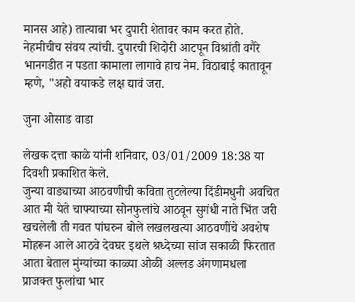मानस आहे) तात्याबा भर दुपारी शेतावर काम करत होते. नेहमीचीच संवय त्यांची. दुपारची शिदोरी आटपून विश्रांती वगैरे भानगडीत न पडता कामाला लागावे हाच नेम. विठाबाई कातावून म्हणे, "अहो वयाकडे लक्ष द्यावं जरा.

जुना ओसाड वाडा

लेखक दत्ता काळे यांनी शनिवार, 03/01/2009 18:38 या दिवशी प्रकाशित केले.
जुन्या वाड्याच्या आठवणीची कविता तुटलेल्या दिंडीमधुनी अवचित आत मी येते चाफ्याच्या सोनफुलांचे आठवून सुगंधी नाते भिंत जरी खचलेली ती गवत पांघरुन बोले लखलखत्या आठवणींचे अवशेष मोहरून आले आठवे देवघर इथले श्रध्देच्या सांज सकाळी फिरतात आता बेताल मुंग्यांच्या काळ्या ओळी अल्लड अंगणामधला प्राजक्त फुलांचा भार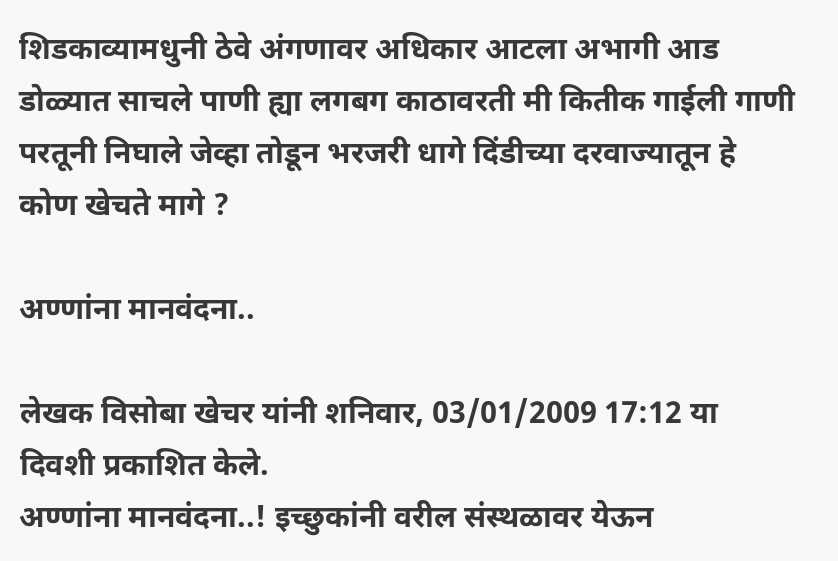शिडकाव्यामधुनी ठेवे अंगणावर अधिकार आटला अभागी आड डोळ्यात साचले पाणी ह्या लगबग काठावरती मी कितीक गाईली गाणी परतूनी निघाले जेव्हा तोडून भरजरी धागे दिंडीच्या दरवाज्यातून हे कोण खेचते मागे ?

अण्णांना मानवंदना..

लेखक विसोबा खेचर यांनी शनिवार, 03/01/2009 17:12 या दिवशी प्रकाशित केले.
अण्णांना मानवंदना..! इच्छुकांनी वरील संस्थळावर येऊन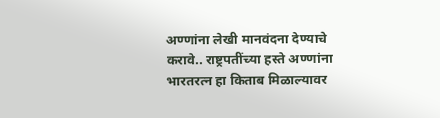अण्णांना लेखी मानवंदना देण्याचे करावे.. राष्ट्रपतींच्या हस्ते अण्णांना भारतरत्न हा किताब मिळाल्यावर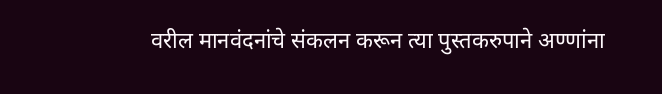वरील मानवंदनांचे संकलन करून त्या पुस्तकरुपाने अण्णांना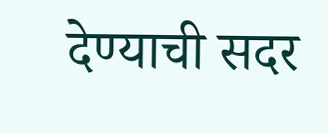देण्याची सदर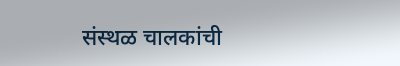संस्थळ चालकांची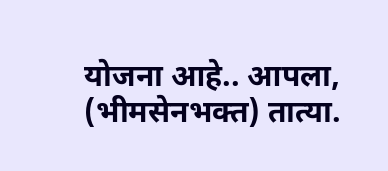योजना आहे.. आपला, (भीमसेनभक्त) तात्या.